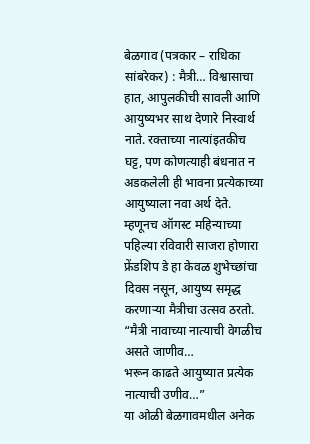बेळगाव (पत्रकार – राधिका सांबरेकर) : मैत्री… विश्वासाचा हात, आपुलकीची सावली आणि आयुष्यभर साथ देणारे निस्वार्थ नाते. रक्ताच्या नात्यांइतकीच घट्ट, पण कोणत्याही बंधनात न अडकलेली ही भावना प्रत्येकाच्या आयुष्याला नवा अर्थ देते. म्हणूनच ऑगस्ट महिन्याच्या पहिल्या रविवारी साजरा होणारा फ्रेंडशिप डे हा केवळ शुभेच्छांचा दिवस नसून, आयुष्य समृद्ध करणाऱ्या मैत्रीचा उत्सव ठरतो.
“मैत्री नावाच्या नात्याची वेगळीच असते जाणीव…
भरून काढते आयुष्यात प्रत्येक नात्याची उणीव…”
या ओळी बेळगावमधील अनेक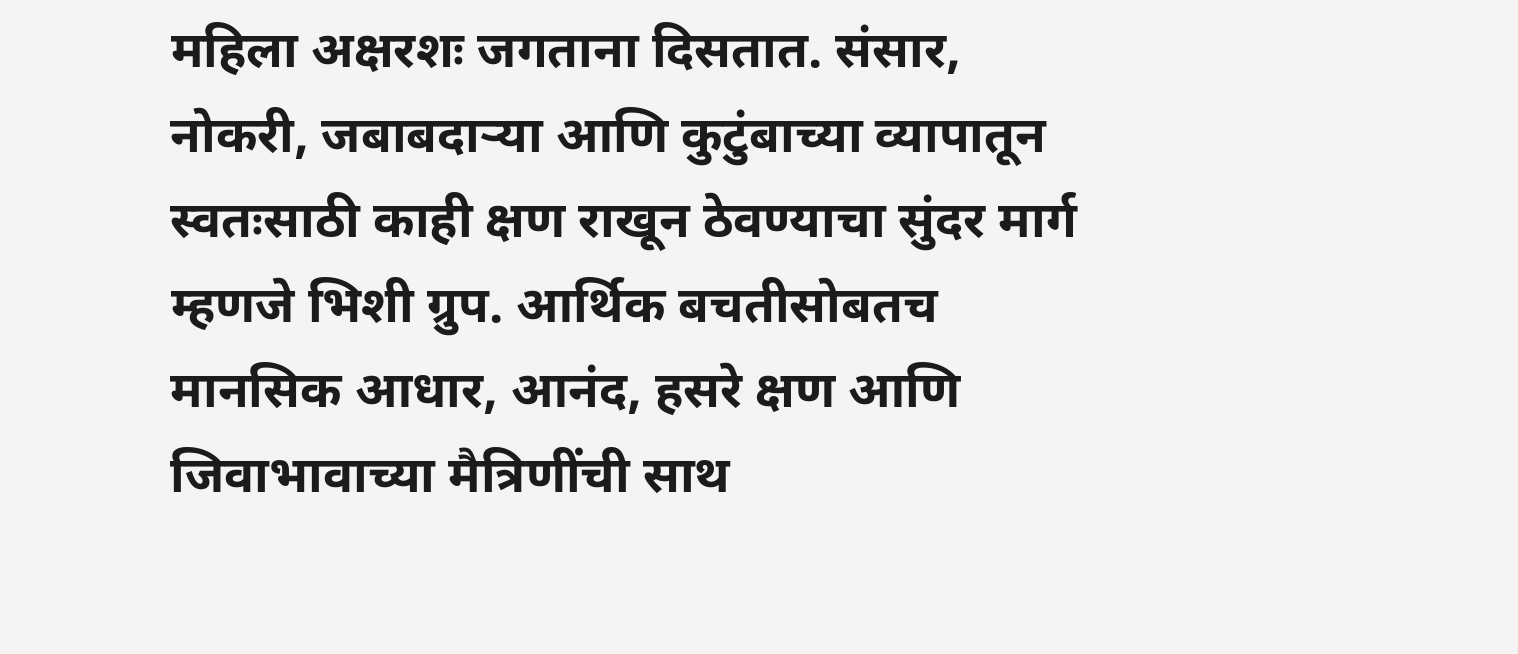महिला अक्षरशः जगताना दिसतात. संसार, नोकरी, जबाबदाऱ्या आणि कुटुंबाच्या व्यापातून स्वतःसाठी काही क्षण राखून ठेवण्याचा सुंदर मार्ग म्हणजे भिशी ग्रुप. आर्थिक बचतीसोबतच मानसिक आधार, आनंद, हसरे क्षण आणि जिवाभावाच्या मैत्रिणींची साथ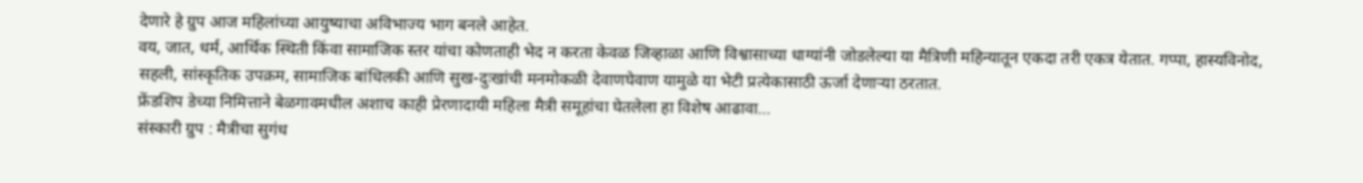देणारे हे ग्रुप आज महिलांच्या आयुष्याचा अविभाज्य भाग बनले आहेत.
वय, जात, धर्म, आर्थिक स्थिती किंवा सामाजिक स्तर यांचा कोणताही भेद न करता केवळ जिव्हाळा आणि विश्वासाच्या धाग्यांनी जोडलेल्या या मैत्रिणी महिन्यातून एकदा तरी एकत्र येतात. गप्पा, हास्यविनोद, सहली, सांस्कृतिक उपक्रम, सामाजिक बांधिलकी आणि सुख-दुःखांची मनमोकळी देवाणघेवाण यामुळे या भेटी प्रत्येकासाठी ऊर्जा देणाऱ्या ठरतात.
फ्रेंडशिप डेच्या निमित्ताने बेळगावमधील अशाच काही प्रेरणादायी महिला मैत्री समूहांचा घेतलेला हा विशेष आढावा…
संस्कारी ग्रुप : मैत्रीचा सुगंध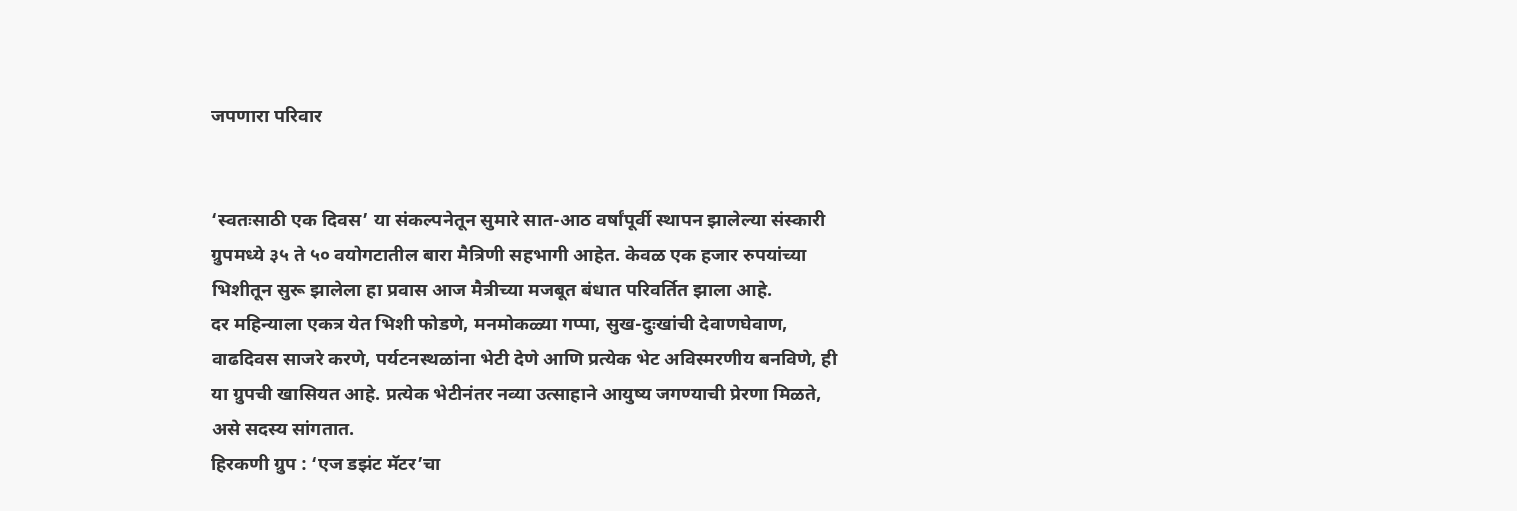जपणारा परिवार


‘स्वतःसाठी एक दिवस’ या संकल्पनेतून सुमारे सात-आठ वर्षांपूर्वी स्थापन झालेल्या संस्कारी ग्रुपमध्ये ३५ ते ५० वयोगटातील बारा मैत्रिणी सहभागी आहेत. केवळ एक हजार रुपयांच्या भिशीतून सुरू झालेला हा प्रवास आज मैत्रीच्या मजबूत बंधात परिवर्तित झाला आहे.
दर महिन्याला एकत्र येत भिशी फोडणे, मनमोकळ्या गप्पा, सुख-दुःखांची देवाणघेवाण, वाढदिवस साजरे करणे, पर्यटनस्थळांना भेटी देणे आणि प्रत्येक भेट अविस्मरणीय बनविणे, ही या ग्रुपची खासियत आहे. प्रत्येक भेटीनंतर नव्या उत्साहाने आयुष्य जगण्याची प्रेरणा मिळते, असे सदस्य सांगतात.
हिरकणी ग्रुप : ‘एज डझंट मॅटर’चा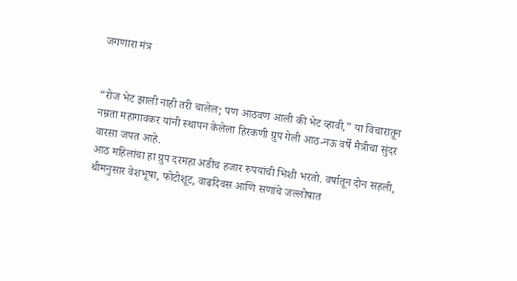जगणारा मंत्र


“रोज भेट झाली नाही तरी चालेल; पण आठवण आली की भेट व्हावी,” या विचारातून नम्रता महागावकर यांनी स्थापन केलेला हिरकणी ग्रुप गेली आठ-नऊ वर्षे मैत्रीचा सुंदर वारसा जपत आहे.
आठ महिलांचा हा ग्रुप दरमहा अडीच हजार रुपयांची भिशी भरतो. वर्षातून दोन सहली, थीमनुसार वेशभूषा, फोटोशूट, वाढदिवस आणि सणांचे जल्लोषात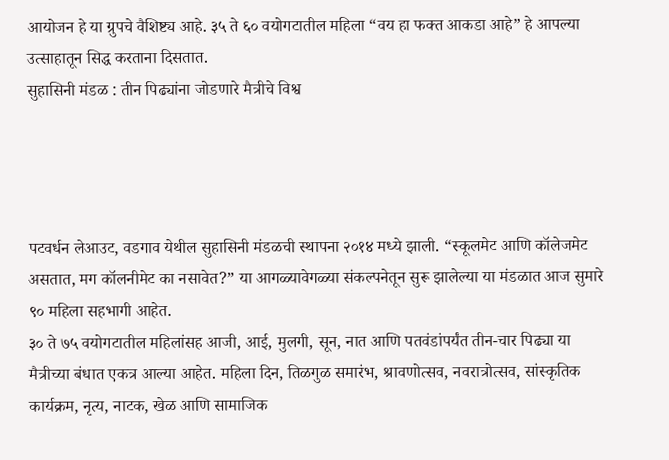आयोजन हे या ग्रुपचे वैशिष्ट्य आहे. ३५ ते ६० वयोगटातील महिला “वय हा फक्त आकडा आहे” हे आपल्या उत्साहातून सिद्ध करताना दिसतात.
सुहासिनी मंडळ : तीन पिढ्यांना जोडणारे मैत्रीचे विश्व




पटवर्धन लेआउट, वडगाव येथील सुहासिनी मंडळची स्थापना २०१४ मध्ये झाली. “स्कूलमेट आणि कॉलेजमेट असतात, मग कॉलनीमेट का नसावेत?” या आगळ्यावेगळ्या संकल्पनेतून सुरू झालेल्या या मंडळात आज सुमारे ९० महिला सहभागी आहेत.
३० ते ७५ वयोगटातील महिलांसह आजी, आई, मुलगी, सून, नात आणि पतवंडांपर्यंत तीन-चार पिढ्या या मैत्रीच्या बंधात एकत्र आल्या आहेत. महिला दिन, तिळगुळ समारंभ, श्रावणोत्सव, नवरात्रोत्सव, सांस्कृतिक कार्यक्रम, नृत्य, नाटक, खेळ आणि सामाजिक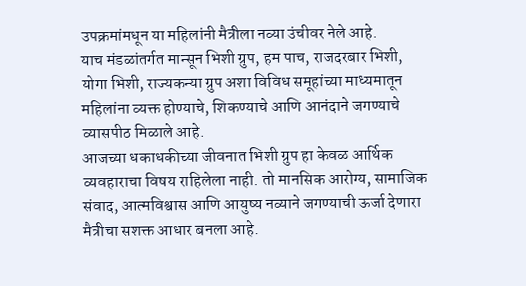उपक्रमांमधून या महिलांनी मैत्रीला नव्या उंचीवर नेले आहे.
याच मंडळांतर्गत मान्सून भिशी ग्रुप, हम पाच, राजदरबार भिशी, योगा भिशी, राज्यकन्या ग्रुप अशा विविध समूहांच्या माध्यमातून महिलांना व्यक्त होण्याचे, शिकण्याचे आणि आनंदाने जगण्याचे व्यासपीठ मिळाले आहे.
आजच्या धकाधकीच्या जीवनात भिशी ग्रुप हा केवळ आर्थिक व्यवहाराचा विषय राहिलेला नाही. तो मानसिक आरोग्य, सामाजिक संवाद, आत्मविश्वास आणि आयुष्य नव्याने जगण्याची ऊर्जा देणारा मैत्रीचा सशक्त आधार बनला आहे.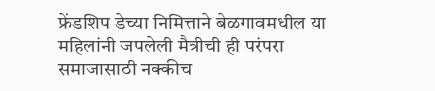फ्रेंडशिप डेच्या निमित्ताने बेळगावमधील या महिलांनी जपलेली मैत्रीची ही परंपरा समाजासाठी नक्कीच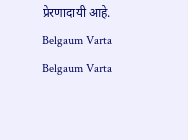प्रेरणादायी आहे.
Belgaum Varta Belgaum Varta